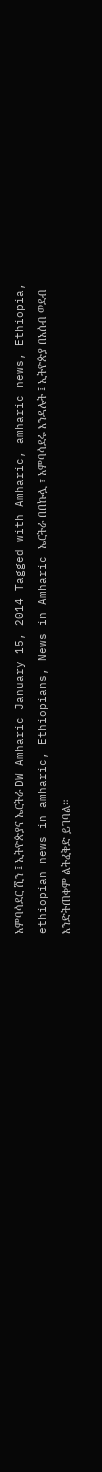አምባሳደር ሺን ፤ ኢትዮጵያና ኤርትራ DW Amharic January 15, 2014 Tagged with Amharic, amharic news, Ethiopia, ethiopian news in amharic, Ethiopians, News in Amharic ኤርትራ በበኩሏ ፣ አምባሳደሩ እንዳሉት ፤ ኢትዮጵያ በአሰብ ወደብ እንድትጠቀም ልትፈቅድ ይገባል።